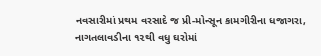નવસારીમાં પ્રથમ વરસાદે જ પ્રી-મોન્સૂન કામગીરીના ધજાગરા, નાગતલાવડીના ૧૨થી વધુ ઘરોમાં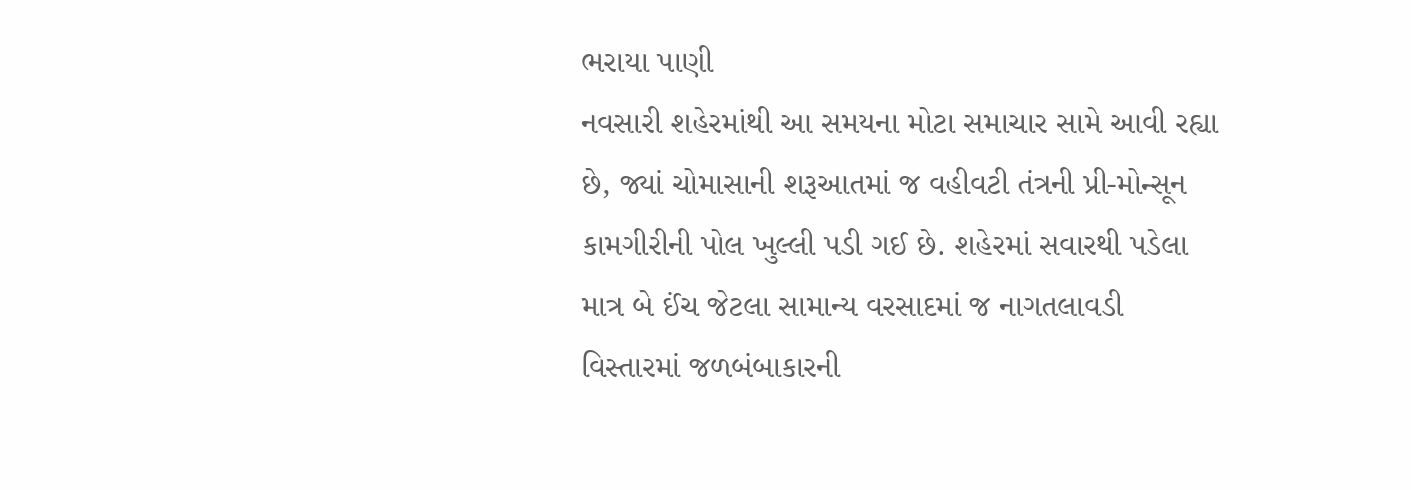ભરાયા પાણી
નવસારી શહેરમાંથી આ સમયના મોટા સમાચાર સામે આવી રહ્યા છે, જ્યાં ચોમાસાની શરૂઆતમાં જ વહીવટી તંત્રની પ્રી-મોન્સૂન કામગીરીની પોલ ખુલ્લી પડી ગઈ છે. શહેરમાં સવારથી પડેલા માત્ર બે ઈંચ જેટલા સામાન્ય વરસાદમાં જ નાગતલાવડી વિસ્તારમાં જળબંબાકારની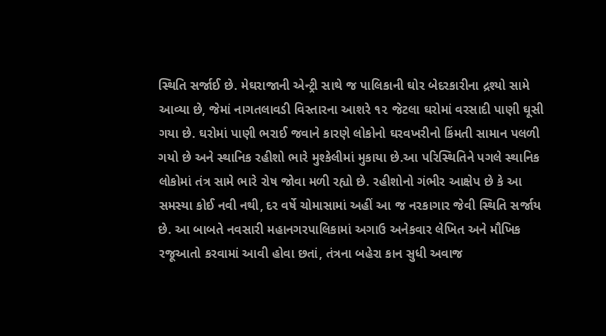સ્થિતિ સર્જાઈ છે. મેઘરાજાની એન્ટ્રી સાથે જ પાલિકાની ઘોર બેદરકારીના દ્રશ્યો સામે આવ્યા છે, જેમાં નાગતલાવડી વિસ્તારના આશરે ૧૨ જેટલા ઘરોમાં વરસાદી પાણી ઘૂસી ગયા છે. ઘરોમાં પાણી ભરાઈ જવાને કારણે લોકોનો ઘરવખરીનો કિંમતી સામાન પલળી ગયો છે અને સ્થાનિક રહીશો ભારે મુશ્કેલીમાં મુકાયા છે.આ પરિસ્થિતિને પગલે સ્થાનિક લોકોમાં તંત્ર સામે ભારે રોષ જોવા મળી રહ્યો છે. રહીશોનો ગંભીર આક્ષેપ છે કે આ સમસ્યા કોઈ નવી નથી, દર વર્ષે ચોમાસામાં અહીં આ જ નરકાગાર જેવી સ્થિતિ સર્જાય છે. આ બાબતે નવસારી મહાનગરપાલિકામાં અગાઉ અનેકવાર લેખિત અને મૌખિક રજૂઆતો કરવામાં આવી હોવા છતાં, તંત્રના બહેરા કાન સુધી અવાજ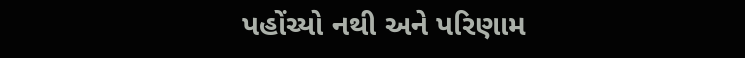પહોંચ્યો નથી અને પરિણામ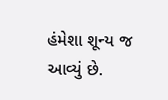હંમેશા શૂન્ય જ આવ્યું છે.